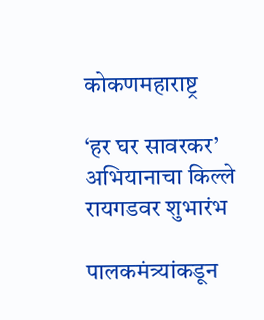कोकणमहाराष्ट्र

‘हर घर सावरकर’ अभियानाचा किल्ले रायगडवर शुभारंभ

पालकमंत्र्यांकडून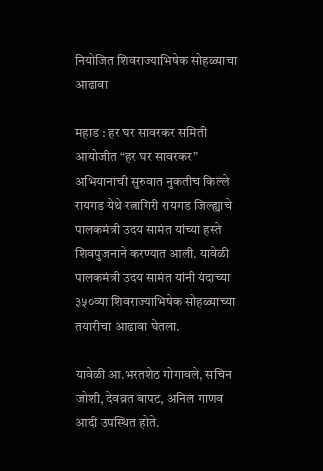नियोजित शिवराज्याभिषेक सोहळ्याचा आढावा

महाड : हर घर सावरकर समिती आयोजीत “हर घर सावरकर” अभियानाची सुरुवात नुकतीच किल्ले रायगड येथे रत्नागिरी रायगड जिल्ह्याचे पालकमंत्री उदय सामंत यांच्या हस्ते शिवपुजनाने करण्यात आली. यावेळी पालकमंत्री उदय सामंत यांनी यंदाच्या ३५०व्या शिवराज्याभिषेक सोहळ्याच्या तयारीचा आढावा घेतला.

यावेळी आ.भरतशेठ गोगावले, सचिन जोशी, देवव्रत बापट, अनिल गाणव आदी उपस्थित होते.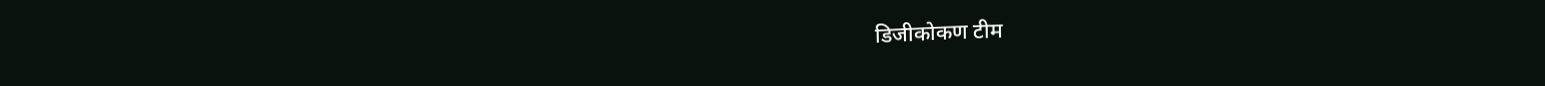डिजीकोकण टीम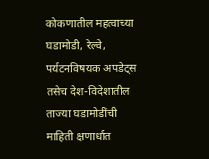कोकणातील महत्वाच्या घडामोडी, रेल्वे, पर्यटनविषयक अपडेट्स तसेच देश-विदेशातील ताज्या घडामोडींची माहिती क्षणार्धात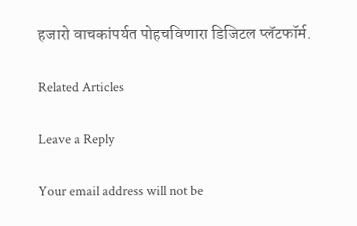हजारो वाचकांपर्यत पोहचविणारा डिजिटल प्लॅटफॉर्म.

Related Articles

Leave a Reply

Your email address will not be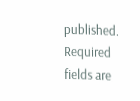published. Required fields are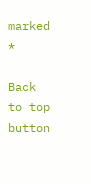marked *

Back to top button